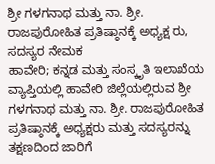ಶ್ರೀ ಗಳಗನಾಥ ಮತ್ತು ನಾ. ಶ್ರೀ. ರಾಜಪುರೋಹಿತ ಪ್ರತಿಷ್ಠಾನಕ್ಕೆ ಅಧ್ಯಕ್ಷ ರು, ಸದಸ್ಯರ ನೇಮಕ
ಹಾವೇರಿ; ಕನ್ನಡ ಮತ್ತು ಸಂಸ್ಕೃತಿ ಇಲಾಖೆಯ ವ್ಯಾಪ್ತಿಯಲ್ಲಿ ಹಾವೇರಿ ಜಿಲ್ಲೆಯಲ್ಲಿರುವ ಶ್ರೀ ಗಳಗನಾಥ ಮತ್ತು ನಾ. ಶ್ರೀ. ರಾಜಪುರೋಹಿತ ಪ್ರತಿಷ್ಠಾನಕ್ಕೆ ಅಧ್ಯಕ್ಷರು ಮತ್ತು ಸದಸ್ಯರನ್ನು ತಕ್ಷಣದಿಂದ ಜಾರಿಗೆ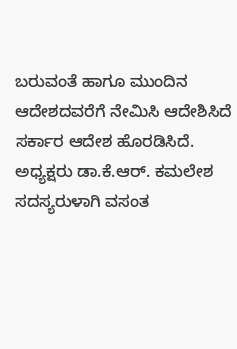ಬರುವಂತೆ ಹಾಗೂ ಮುಂದಿನ ಆದೇಶದವರೆಗೆ ನೇಮಿಸಿ ಆದೇಶಿಸಿದೆ ಸರ್ಕಾರ ಆದೇಶ ಹೊರಡಿಸಿದೆ.
ಅಧ್ಯಕ್ಷರು ಡಾ.ಕೆ.ಆರ್. ಕಮಲೇಶ ಸದಸ್ಯರುಳಾಗಿ ವಸಂತ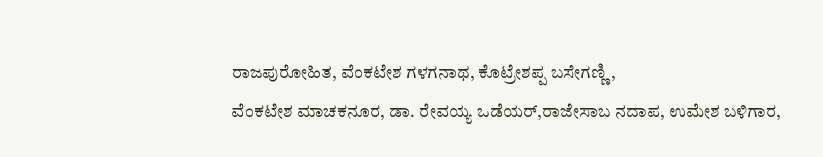ರಾಜಪುರೋಹಿತ, ವೆಂಕಟೇಶ ಗಳಗನಾಥ, ಕೊಟ್ರೇಶಪ್ಪ ಬಸೇಗಣ್ಣಿ,
ವೆಂಕಟೇಶ ಮಾಚಕನೂರ, ಡಾ. ರೇವಯ್ಯ ಒಡೆಯರ್,ರಾಜೇಸಾಬ ನದಾಪ, ಉಮೇಶ ಬಳಿಗಾರ,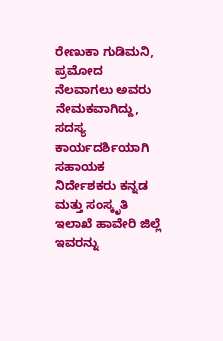ರೇಣುಕಾ ಗುಡಿಮನಿ, ಪ್ರಮೋದ ನೆಲವಾಗಲು ಅವರು ನೇಮಕವಾಗಿದ್ದು,
ಸದಸ್ಯ ಕಾರ್ಯದರ್ಶಿಯಾಗಿ
ಸಹಾಯಕ ನಿರ್ದೇಶಕರು ಕನ್ನಡ ಮತ್ತು ಸಂಸ್ಕೃತಿ ಇಲಾಖೆ ಹಾವೇರಿ ಜಿಲ್ಲೆ ಇವರನ್ನು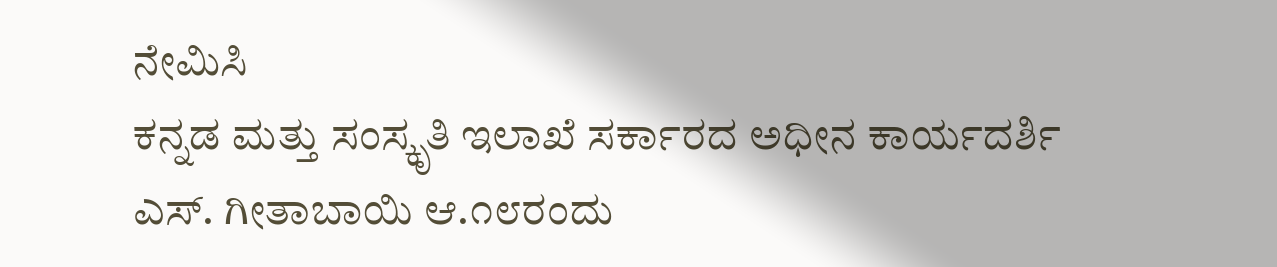ನೇಮಿಸಿ
ಕನ್ನಡ ಮತ್ತು ಸಂಸ್ಕೃತಿ ಇಲಾಖೆ ಸರ್ಕಾರದ ಅಧೀನ ಕಾರ್ಯದರ್ಶಿ
ಎಸ್. ಗೀತಾಬಾಯಿ ಆ.೧೮ರಂದು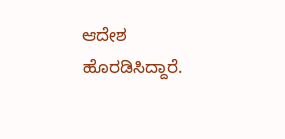ಆದೇಶ ಹೊರಡಿಸಿದ್ದಾರೆ.